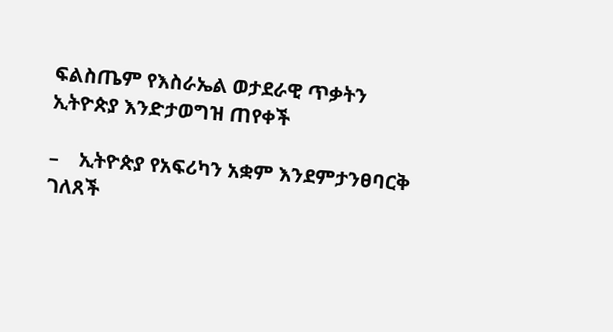ፍልስጤም የእስራኤል ወታደራዊ ጥቃትን ኢትዮጵያ እንድታወግዝ ጠየቀች

–    ኢትዮጵያ የአፍሪካን አቋም እንደምታንፀባርቅ ገለጸች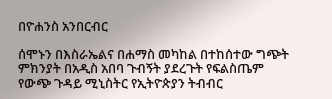በዮሐንስ አንበርብር

ሰሞኑን በእስራኤልና በሐማስ መካከል በተከሰተው ግጭት ምክንያት በአዲስ አበባ ጉብኝት ያደረጉት የፍልስጤም የውጭ ጉዳይ ሚኒስትር የኢትዮጵያን ትብብር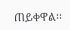ጠይቀዋል፡፡